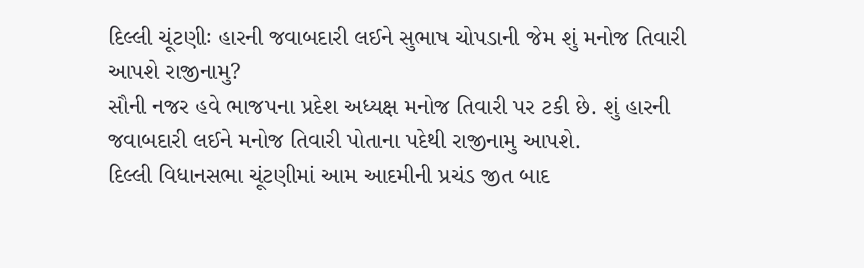દિલ્લી ચૂંટણીઃ હારની જવાબદારી લઈને સુભાષ ચોપડાની જેમ શું મનોજ તિવારી આપશે રાજીનામુ?
સૌની નજર હવે ભાજપના પ્રદેશ અધ્યક્ષ મનોજ તિવારી પર ટકી છે. શું હારની જવાબદારી લઈને મનોજ તિવારી પોતાના પદેથી રાજીનામુ આપશે.
દિલ્લી વિધાનસભા ચૂંટણીમાં આમ આદમીની પ્રચંડ જીત બાદ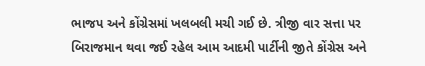ભાજપ અને કોંગ્રેસમાં ખલબલી મચી ગઈ છે. ત્રીજી વાર સત્તા પર બિરાજમાન થવા જઈ રહેલ આમ આદમી પાર્ટીની જીતે કોંગ્રેસ અને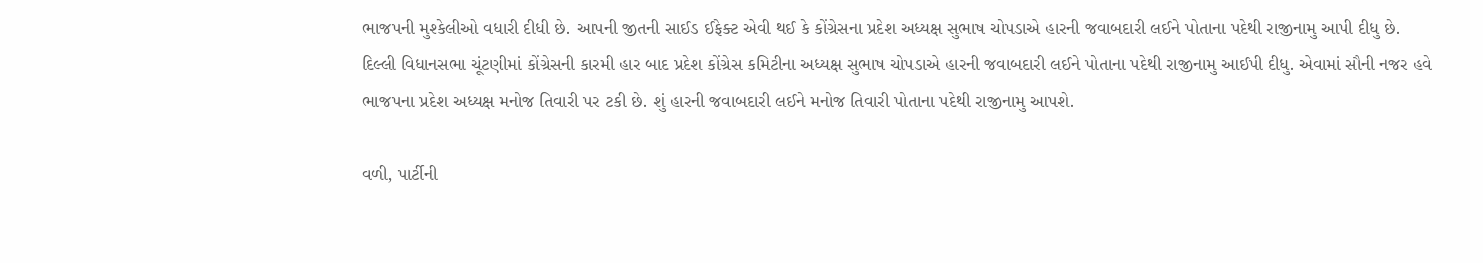ભાજપની મુશ્કેલીઓ વધારી દીધી છે. આપની જીતની સાઈડ ઈફેક્ટ એવી થઈ કે કોંગ્રેસના પ્રદેશ અધ્યક્ષ સુભાષ ચોપડાએ હારની જવાબદારી લઈને પોતાના પદેથી રાજીનામુ આપી દીધુ છે. દિલ્લી વિધાનસભા ચૂંટણીમાં કોંગ્રેસની કારમી હાર બાદ પ્રદેશ કોંગ્રેસ કમિટીના અધ્યક્ષ સુભાષ ચોપડાએ હારની જવાબદારી લઈને પોતાના પદેથી રાજીનામુ આઈપી દીધુ. એવામાં સૌની નજર હવે ભાજપના પ્રદેશ અધ્યક્ષ મનોજ તિવારી પર ટકી છે. શું હારની જવાબદારી લઈને મનોજ તિવારી પોતાના પદેથી રાજીનામુ આપશે.

વળી, પાર્ટીની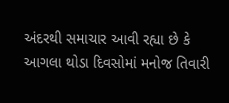અંદરથી સમાચાર આવી રહ્યા છે કે આગલા થોડા દિવસોમાં મનોજ તિવારી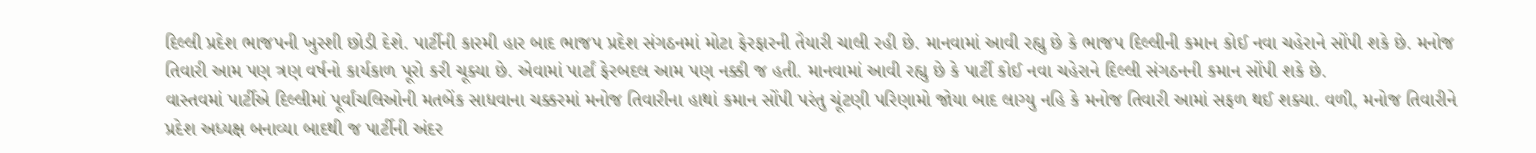દિલ્લી પ્રદેશ ભાજપની ખુરશી છોડી દેશે. પાર્ટીની કારમી હાર બાદ ભાજપ પ્રદેશ સંગઠનમાં મોટા ફેરફારની તૈયારી ચાલી રહી છે. માનવામાં આવી રહ્યુ છે કે ભાજપ દિલ્લીની કમાન કોઈ નવા ચહેરાને સોંપી શકે છે. મનોજ તિવારી આમ પણ ત્રણ વર્ષનો કાર્યકાળ પૂરો કરી ચૂક્યા છે. એવામાં પાર્ટાં ફેરબદલ આમ પણ નક્કી જ હતી. માનવામાં આવી રહ્યુ છે કે પાર્ટી કોઈ નવા ચહેરાને દિલ્લી સંગઠનની કમાન સોંપી શકે છે.
વાસ્તવમાં પાર્ટીએ દિલ્લીમાં પૂર્વાંચલિઓની મતબેંક સાધવાના ચક્કરમાં મનોજ તિવારીના હાથાં કમાન સોંપી પરંતુ ચૂંટણી પરિણામો જોયા બાદ લાગ્યુ નહિ કે મનોજ તિવારી આમાં સફળ થઈ શક્યા. વળી, મનોજ તિવારીને પ્રદેશ અધ્યક્ષ બનાવ્યા બાદથી જ પાર્ટીની અંદર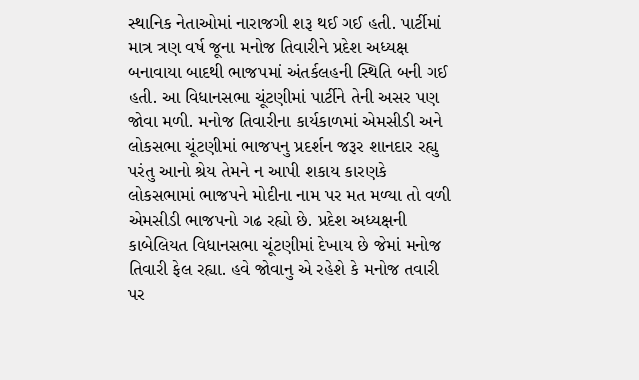સ્થાનિક નેતાઓમાં નારાજગી શરૂ થઈ ગઈ હતી. પાર્ટીમાં માત્ર ત્રણ વર્ષ જૂના મનોજ તિવારીને પ્રદેશ અધ્યક્ષ બનાવાયા બાદથી ભાજપમાં અંતર્કલહની સ્થિતિ બની ગઈ હતી. આ વિધાનસભા ચૂંટણીમાં પાર્ટીને તેની અસર પણ જોવા મળી. મનોજ તિવારીના કાર્યકાળમાં એમસીડી અને લોકસભા ચૂંટણીમાં ભાજપનુ પ્રદર્શન જરૂર શાનદાર રહ્યુ પરંતુ આનો શ્રેય તેમને ન આપી શકાય કારણકે લોકસભામાં ભાજપને મોદીના નામ પર મત મળ્યા તો વળી એમસીડી ભાજપનો ગઢ રહ્યો છે. પ્રદેશ અધ્યક્ષની કાબેલિયત વિધાનસભા ચૂંટણીમાં દેખાય છે જેમાં મનોજ તિવારી ફેલ રહ્યા. હવે જોવાનુ એ રહેશે કે મનોજ તવારી પર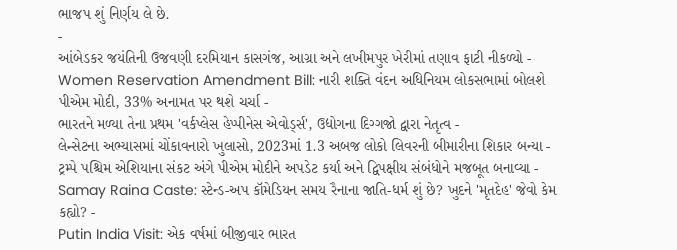ભાજપ શું નિર્ણય લે છે.
-
આંબેડકર જયંતિની ઉજવણી દરમિયાન કાસગંજ, આગ્રા અને લખીમપુર ખેરીમાં તણાવ ફાટી નીકળ્યો -
Women Reservation Amendment Bill: નારી શક્તિ વંદન અધિનિયમ લોકસભામાં બોલશે પીએમ મોદી, 33% અનામત પર થશે ચર્ચા -
ભારતને મળ્યા તેના પ્રથમ 'વર્કપ્લેસ હેપ્પીનેસ એવોર્ડ્સ', ઉદ્યોગના દિગ્ગજો દ્વારા નેતૃત્વ -
લેન્સેટના અભ્યાસમાં ચોંકાવનારો ખુલાસો, 2023માં 1.3 અબજ લોકો લિવરની બીમારીના શિકાર બન્યા -
ટ્રમ્પે પશ્ચિમ એશિયાના સંકટ અંગે પીએમ મોદીને અપડેટ કર્યા અને દ્વિપક્ષીય સંબંધોને મજબૂત બનાવ્યા -
Samay Raina Caste: સ્ટેન્ડ-અપ કૉમેડિયન સમય રૈનાના જાતિ-ધર્મ શું છે? ખુદને 'મૃતદેહ' જેવો કેમ કહ્યો? -
Putin India Visit: એક વર્ષમાં બીજીવાર ભારત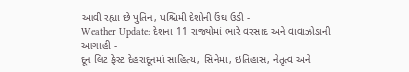આવી રહ્યા છે પુતિન, પશ્ચિમી દેશોની ઉંઘ ઉડી -
Weather Update: દેશના 11 રાજ્યોમાં ભારે વરસાદ અને વાવાઝોડાની આગાહી -
દૂન લિટ ફેસ્ટ દેહરાદૂનમાં સાહિત્ય, સિનેમા, ઇતિહાસ, નેતૃત્વ અને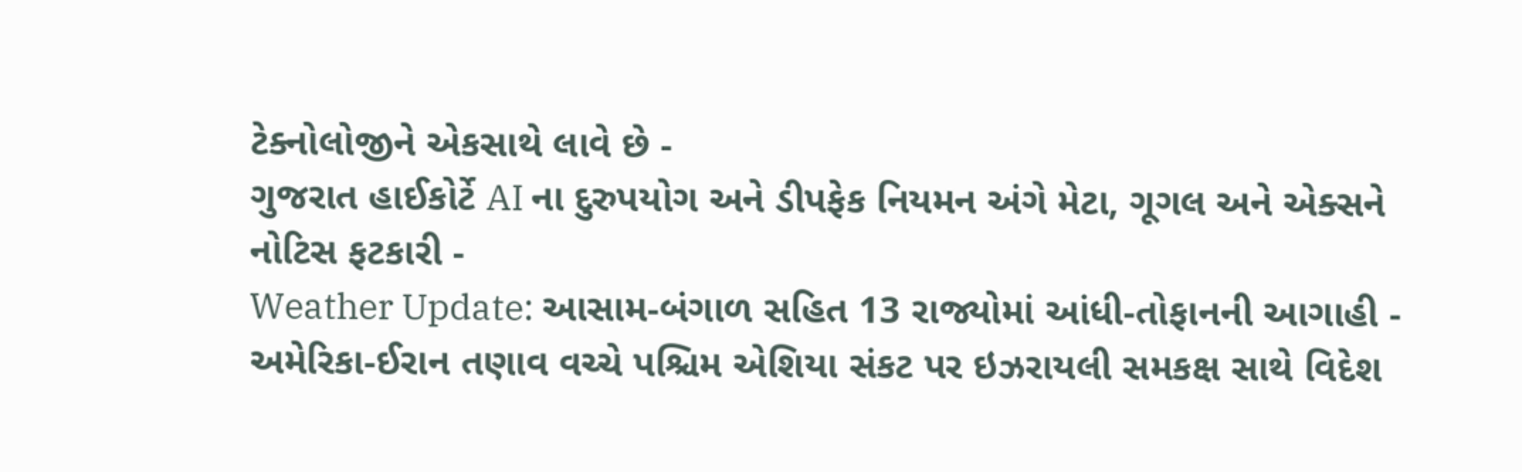ટેક્નોલોજીને એકસાથે લાવે છે -
ગુજરાત હાઈકોર્ટે AI ના દુરુપયોગ અને ડીપફેક નિયમન અંગે મેટા, ગૂગલ અને એક્સને નોટિસ ફટકારી -
Weather Update: આસામ-બંગાળ સહિત 13 રાજ્યોમાં આંધી-તોફાનની આગાહી -
અમેરિકા-ઈરાન તણાવ વચ્ચે પશ્ચિમ એશિયા સંકટ પર ઇઝરાયલી સમકક્ષ સાથે વિદેશ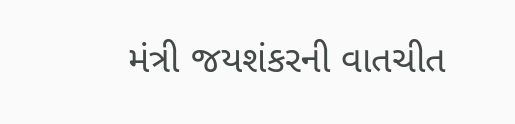મંત્રી જયશંકરની વાતચીત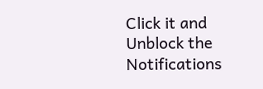Click it and Unblock the Notifications